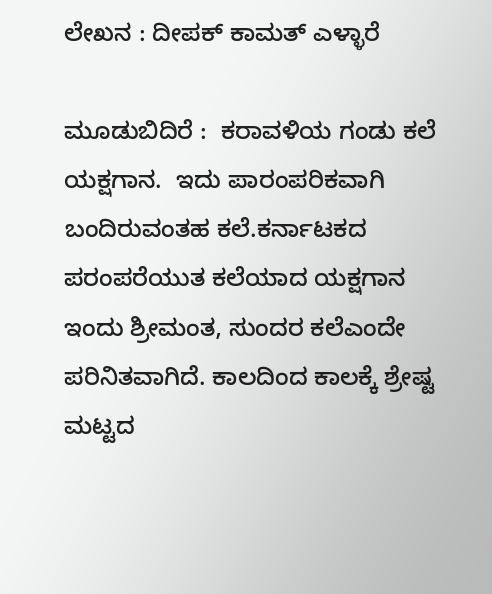ಲೇಖನ : ದೀಪಕ್ ಕಾಮತ್ ಎಳ್ಳಾರೆ

ಮೂಡುಬಿದಿರೆ :  ಕರಾವಳಿಯ ಗಂಡು ಕಲೆ ಯಕ್ಷಗಾನ.  ಇದು ಪಾರಂಪರಿಕವಾಗಿ ಬಂದಿರುವಂತಹ ಕಲೆ.ಕರ್ನಾಟಕದ ಪರಂಪರೆಯುತ ಕಲೆಯಾದ ಯಕ್ಷಗಾನ ಇಂದು ಶ್ರೀಮಂತ, ಸುಂದರ ಕಲೆಎಂದೇ ಪರಿನಿತವಾಗಿದೆ. ಕಾಲದಿಂದ ಕಾಲಕ್ಕೆ ಶ್ರೇಷ್ಟ ಮಟ್ಟದ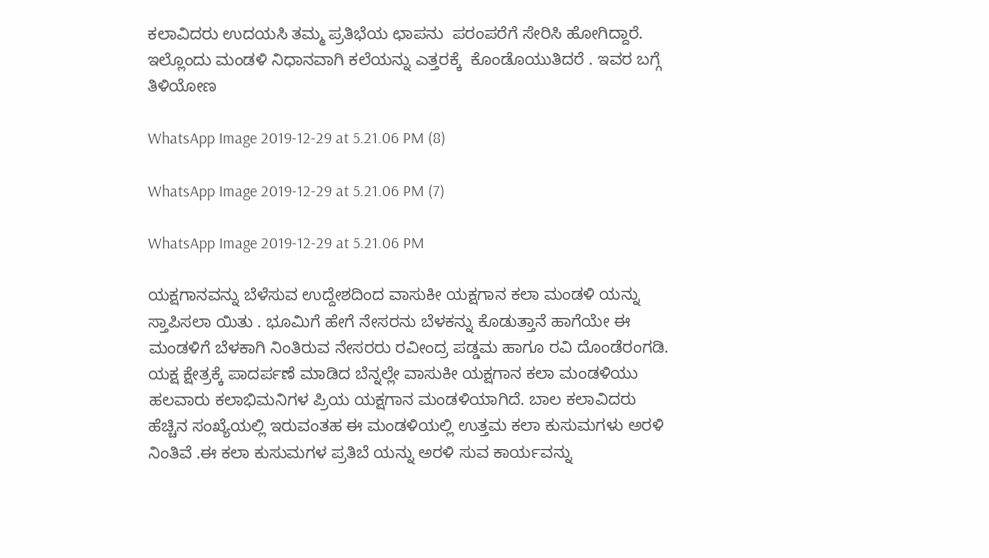ಕಲಾವಿದರು ಉದಯಸಿ ತಮ್ಮ ಪ್ರತಿಭೆಯ ಛಾಪನು  ಪರಂಪರೆಗೆ ಸೇರಿಸಿ ಹೋಗಿದ್ದಾರೆ. ಇಲ್ಲೊಂದು ಮಂಡಳಿ ನಿಧಾನವಾಗಿ ಕಲೆಯನ್ನು ಎತ್ತರಕ್ಕೆ  ಕೊಂಡೊಯುತಿದರೆ . ಇವರ ಬಗ್ಗೆ ತಿಳಿಯೋಣ

WhatsApp Image 2019-12-29 at 5.21.06 PM (8)

WhatsApp Image 2019-12-29 at 5.21.06 PM (7)

WhatsApp Image 2019-12-29 at 5.21.06 PM

ಯಕ್ಷಗಾನವನ್ನು ಬೆಳೆಸುವ ಉದ್ದೇಶದಿಂದ ವಾಸುಕೀ ಯಕ್ಷಗಾನ ಕಲಾ ಮಂಡಳಿ ಯನ್ನು ಸ್ತಾಪಿಸಲಾ ಯಿತು . ಭೂಮಿಗೆ ಹೇಗೆ ನೇಸರನು ಬೆಳಕನ್ನು ಕೊಡುತ್ತಾನೆ ಹಾಗೆಯೇ ಈ ಮಂಡಳಿಗೆ ಬೆಳಕಾಗಿ ನಿಂತಿರುವ ನೇಸರರು ರವೀಂದ್ರ ಪಡ್ಡಮ ಹಾಗೂ ರವಿ ದೊಂಡೆರಂಗಡಿ. ಯಕ್ಷ ಕ್ಷೇತ್ರಕ್ಕೆ ಪಾದರ್ಪಣೆ ಮಾಡಿದ ಬೆನ್ನಲ್ಲೇ ವಾಸುಕೀ ಯಕ್ಷಗಾನ ಕಲಾ ಮಂಡಳಿಯು ಹಲವಾರು ಕಲಾಭಿಮನಿಗಳ ಪ್ರಿಯ ಯಕ್ಷಗಾನ ಮಂಡಳಿಯಾಗಿದೆ. ಬಾಲ ಕಲಾವಿದರು ಹೆಚ್ಚಿನ ಸಂಖ್ಯೆಯಲ್ಲಿ ಇರುವಂತಹ ಈ ಮಂಡಳಿಯಲ್ಲಿ ಉತ್ತಮ ಕಲಾ ಕುಸುಮಗಳು ಅರಳಿ ನಿಂತಿವೆ .ಈ ಕಲಾ ಕುಸುಮಗಳ ಪ್ರತಿಬೆ ಯನ್ನು ಅರಳಿ ಸುವ ಕಾರ್ಯವನ್ನು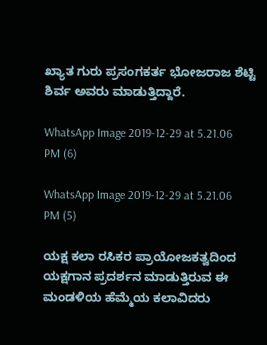ಖ್ಯಾತ ಗುರು ಪ್ರಸಂಗಕರ್ತ ಭೋಜರಾಜ ಶೆಟ್ಟಿ ಶಿರ್ವ ಅವರು ಮಾಡುತ್ತಿದ್ದಾರೆ.

WhatsApp Image 2019-12-29 at 5.21.06 PM (6)

WhatsApp Image 2019-12-29 at 5.21.06 PM (5)

ಯಕ್ಷ ಕಲಾ ರಸಿಕರ ಪ್ರಾಯೋಜಕತ್ವದಿಂದ ಯಕ್ಷಗಾನ ಪ್ರದರ್ಶನ ಮಾಡುತ್ತಿರುವ ಈ ಮಂಡಳಿಯ ಹೆಮ್ಮೆಯ ಕಲಾವಿದರು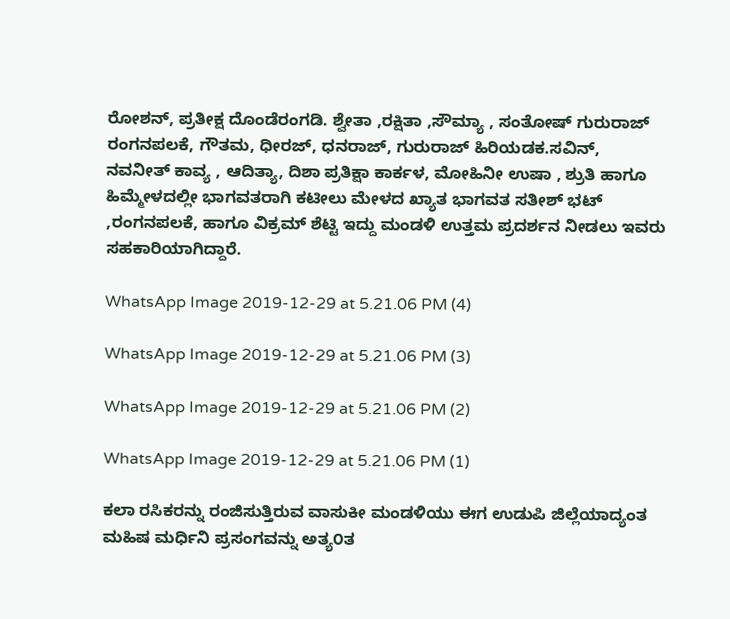ರೋಶನ್, ಪ್ರತೀಕ್ಷ ದೊಂಡೆರಂಗಡಿ. ಶ್ವೇತಾ ,ರಕ್ಷಿತಾ ,ಸೌಮ್ಯಾ , ಸಂತೋಷ್ ಗುರುರಾಜ್ ರಂಗನಪಲಕೆ, ಗೌತಮ, ಧೀರಜ್, ಧನರಾಜ್, ಗುರುರಾಜ್ ಹಿರಿಯಡಕ.ಸವಿನ್, ನವನೀತ್ ಕಾವ್ಯ , ಆದಿತ್ಯಾ, ದಿಶಾ ಪ್ರತಿಕ್ಷಾ ಕಾರ್ಕಳ, ಮೋಹಿನೀ ಉಷಾ , ಶ್ರುತಿ ಹಾಗೂ ಹಿಮ್ಮೇಳದಲ್ಲೀ ಭಾಗವತರಾಗಿ ಕಟೀಲು ಮೇಳದ ಖ್ಯಾತ ಭಾಗವತ ಸತೀಶ್ ಭಟ್ ,ರಂಗನಪಲಕೆ, ಹಾಗೂ ವಿಕ್ರಮ್ ಶೆಟ್ಟಿ ಇದ್ದು ಮಂಡಳಿ ಉತ್ತಮ ಪ್ರದರ್ಶನ ನೀಡಲು ಇವರು ಸಹಕಾರಿಯಾಗಿದ್ದಾರೆ.

WhatsApp Image 2019-12-29 at 5.21.06 PM (4)

WhatsApp Image 2019-12-29 at 5.21.06 PM (3)

WhatsApp Image 2019-12-29 at 5.21.06 PM (2)

WhatsApp Image 2019-12-29 at 5.21.06 PM (1)

ಕಲಾ ರಸಿಕರನ್ನು ರಂಜಿಸುತ್ತಿರುವ ವಾಸುಕೀ ಮಂಡಳಿಯು ಈಗ ಉಡುಪಿ ಜಿಲ್ಲೆಯಾದ್ಯಂತ  ಮಹಿಷ ಮರ್ಧಿನಿ ಪ್ರಸಂಗವನ್ನು ಅತ್ಯ೦ತ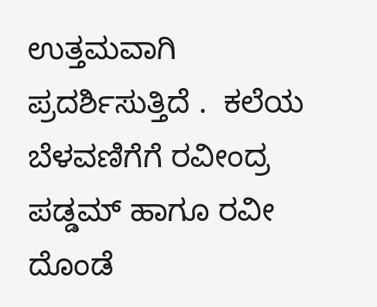ಉತ್ತಮವಾಗಿ ಪ್ರದರ್ಶಿಸುತ್ತಿದೆ .  ಕಲೆಯ ಬೆಳವಣಿಗೆಗೆ ರವೀಂದ್ರ ಪಡ್ಡಮ್ ಹಾಗೂ ರವೀ ದೊಂಡೆ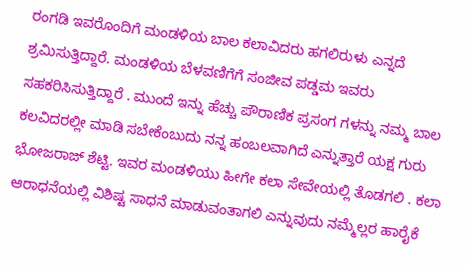ರಂಗಡಿ ಇವರೊಂದಿಗೆ ಮಂಡಳಿಯ ಬಾಲ ಕಲಾವಿದರು ಹಗಲಿರುಳು ಎನ್ನದೆ ಶ್ರಮಿಸುತ್ತಿದ್ದಾರೆ. ಮಂಡಳಿಯ ಬೆಳವಣಿಗೆಗೆ ಸಂಜೀವ ಪಡ್ಡಮ ಇವರು ಸಹಕರಿಸಿಸುತ್ತಿದ್ದಾರೆ . ಮುಂದೆ ಇನ್ನು ಹೆಚ್ಚು ಪೌರಾಣಿಕ ಪ್ರಸಂಗ ಗಳನ್ನು ನಮ್ಮ ಬಾಲ ಕಲವಿದರಲ್ಲೀ ಮಾಡಿ ಸಬೇಕೆಂಬುದು ನನ್ನ ಹಂಬಲವಾಗಿದೆ ಎನ್ನುತ್ತಾರೆ ಯಕ್ಷ ಗುರು ಭೋಜರಾಜ್ ಶೆಟ್ಟಿ. ಇವರ ಮಂಡಳಿಯು ಹೀಗೇ ಕಲಾ ಸೇವೇಯಲ್ಲಿ ತೊಡಗಲಿ . ಕಲಾ ಆರಾಧನೆಯಲ್ಲಿ ವಿಶಿಷ್ಟ ಸಾಧನೆ ಮಾಡುವಂತಾಗಲಿ ಎನ್ನುವುದು ನಮ್ಮೆಲ್ಲರ ಹಾರೈಕೆ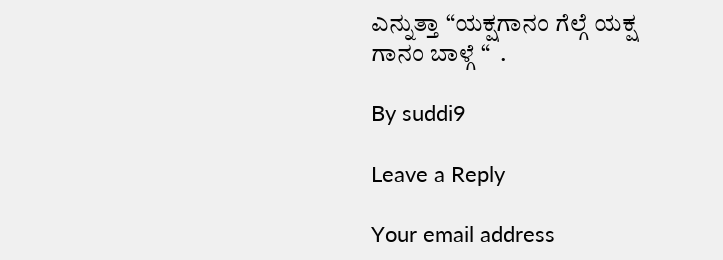ಎನ್ನುತ್ತಾ “ಯಕ್ಷಗಾನಂ ಗೆಲ್ಗೆ ಯಕ್ಷ ಗಾನಂ ಬಾಳ್ಗೆ “  .

By suddi9

Leave a Reply

Your email address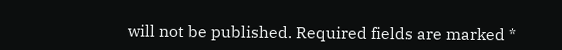will not be published. Required fields are marked *